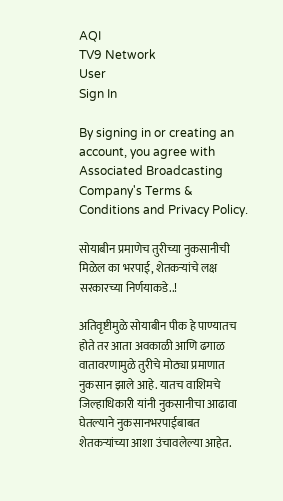AQI
TV9 Network
User
Sign In

By signing in or creating an account, you agree with Associated Broadcasting Company's Terms & Conditions and Privacy Policy.

सोयाबीन प्रमाणेच तुरीच्या नुकसानीची मिळेल का भरपाई, शेतकऱ्यांचे लक्ष सरकारच्या निर्णयाकडे..!

अतिवृष्टीमुळे सोयाबीन पीक हे पाण्यातच होते तर आता अवकाळी आणि ढगाळ वातावरणामुळे तुरीचे मोठ्या प्रमाणात नुकसान झाले आहे. यातच वाशिमचे जिल्हाधिकारी यांनी नुकसानीचा आढावा घेतल्याने नुकसानभरपाईबाबत शेतकऱ्यांच्या आशा उंचावलेल्या आहेत.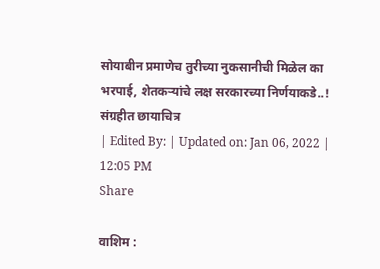सोयाबीन प्रमाणेच तुरीच्या नुकसानीची मिळेल का भरपाई, शेतकऱ्यांचे लक्ष सरकारच्या निर्णयाकडे..!
संग्रहीत छायाचित्र
| Edited By: | Updated on: Jan 06, 2022 | 12:05 PM
Share

वाशिम :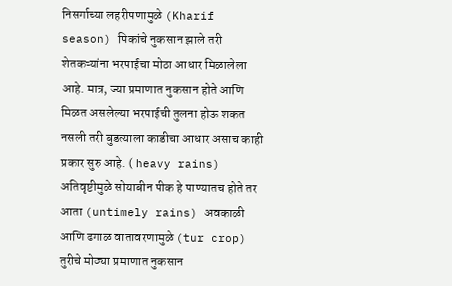निसर्गाच्या लहरीपणामुळे (Kharif season) पिकांचे नुकसान झाले तरी शेतकऱ्यांना भरपाईचा मोठा आधार मिळालेला आहे. मात्र, ज्या प्रमाणात नुकसान होते आणि मिळत असलेल्या भरपाईची तुलना होऊ शकत नसली तरी बुडत्याला काडीचा आधार असाच काही प्रकार सुरु आहे. ( heavy rains) अतिवृष्टीमुळे सोयाबीन पीक हे पाण्यातच होते तर आता (untimely rains) अवकाळी आणि ढगाळ वातावरणामुळे (tur crop) तुरीचे मोठ्या प्रमाणात नुकसान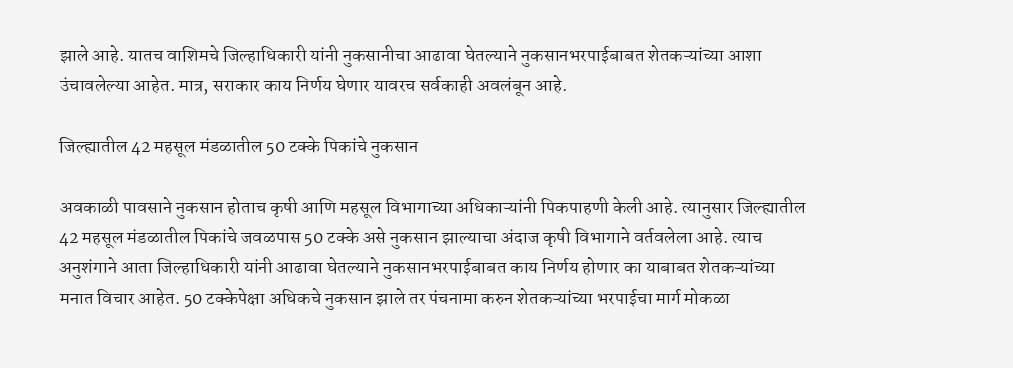झाले आहे. यातच वाशिमचे जिल्हाधिकारी यांनी नुकसानीचा आढावा घेतल्याने नुकसानभरपाईबाबत शेतकऱ्यांच्या आशा उंचावलेल्या आहेत. मात्र, सराकार काय निर्णय घेणार यावरच सर्वकाही अवलंबून आहे.

जिल्ह्यातील 42 महसूल मंडळातील 50 टक्के पिकांचे नुकसान

अवकाळी पावसाने नुकसान होताच कृषी आणि महसूल विभागाच्या अधिकाऱ्यांनी पिकपाहणी केली आहे. त्यानुसार जिल्ह्यातील 42 महसूल मंडळातील पिकांचे जवळपास 50 टक्के असे नुकसान झाल्याचा अंदाज कृषी विभागाने वर्तवलेला आहे. त्याच अनुशंगाने आता जिल्हाधिकारी यांनी आढावा घेतल्याने नुकसानभरपाईबाबत काय निर्णय होणार का याबाबत शेतकऱ्यांच्या मनात विचार आहेत. 50 टक्केपेक्षा अधिकचे नुकसान झाले तर पंचनामा करुन शेतकऱ्यांच्या भरपाईचा मार्ग मोकळा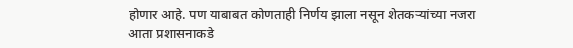होणार आहे. पण याबाबत कोणताही निर्णय झाला नसून शेतकऱ्यांच्या नजरा आता प्रशासनाकडे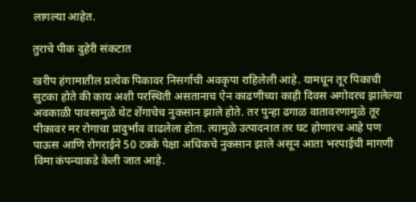लागल्या आहेत.

तुराचे पीक दुहेरी संकटात

खरीप हंगामातील प्रत्येक पिकावर निसर्गाची अवकृपा राहिलेली आहे. यामधून तूर पिकाची सुटका होते की काय अशी परस्थिती असतानाच ऐन काढणीच्या काही दिवस अगोदरच झालेल्या अवकाळी पावसामुळे थेट शेंगाचेच नुकसान झाले होते. तर पुन्हा ढगाळ वातावरणामुळे तूर पीकावर मर रोगाचा प्रादुर्भाव वाढलेला होता. त्यामुळे उत्पादनात तर घट होणारच आहे पण पाऊस आणि रोगराईने 50 टक्के पेक्षा अधिकचे नुकसान झाले असून आता भरपाईची मागणी विमा कंपन्याकडे केली जात आहे.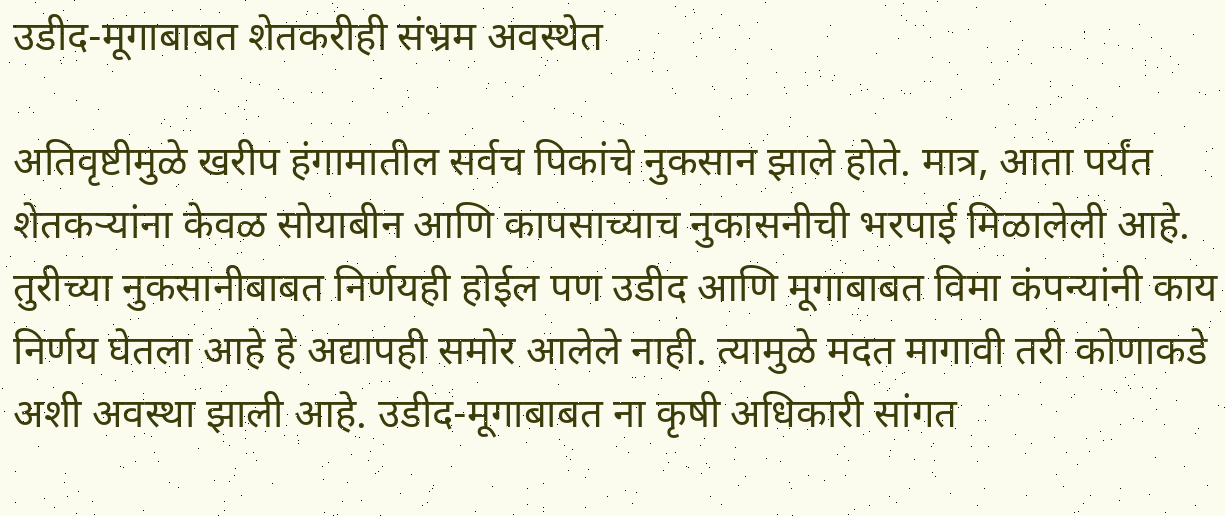उडीद-मूगाबाबत शेतकरीही संभ्रम अवस्थेत

अतिवृष्टीमुळे खरीप हंगामातील सर्वच पिकांचे नुकसान झाले होते. मात्र, आता पर्यंत शेतकऱ्यांना केवळ सोयाबीन आणि कापसाच्याच नुकासनीची भरपाई मिळालेली आहे. तुरीच्या नुकसानीबाबत निर्णयही होईल पण उडीद आणि मूगाबाबत विमा कंपन्यांनी काय निर्णय घेतला आहे हे अद्यापही समोर आलेले नाही. त्यामुळे मदत मागावी तरी कोणाकडे अशी अवस्था झाली आहे. उडीद-मूगाबाबत ना कृषी अधिकारी सांगत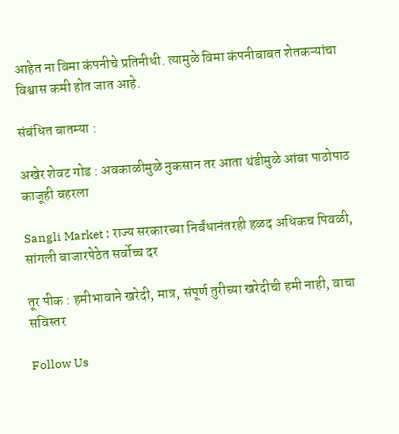आहेत ना विमा कंपनीचे प्रतिनीधी. त्यामुळे विमा कंपनीबाबत शेतकऱ्यांचा विश्वास कमी होत जात आहे.

संबंधित बातम्या :

अखेर शेवट गोड : अवकाळीमुळे नुकसान तर आता थंडीमुळे आंबा पाठोपाठ काजूही बहरला

Sangli Market : राज्य सरकारच्या निर्बंधानंतरही हळद अधिकच पिवळी, सांगली बाजारपेठेत सर्वोच्च दर

तूर पीक : हमीभावाने खरेदी, मात्र, संपूर्ण तुरीच्या खरेदीची हमी नाही, वाचा सविस्तर

Follow Us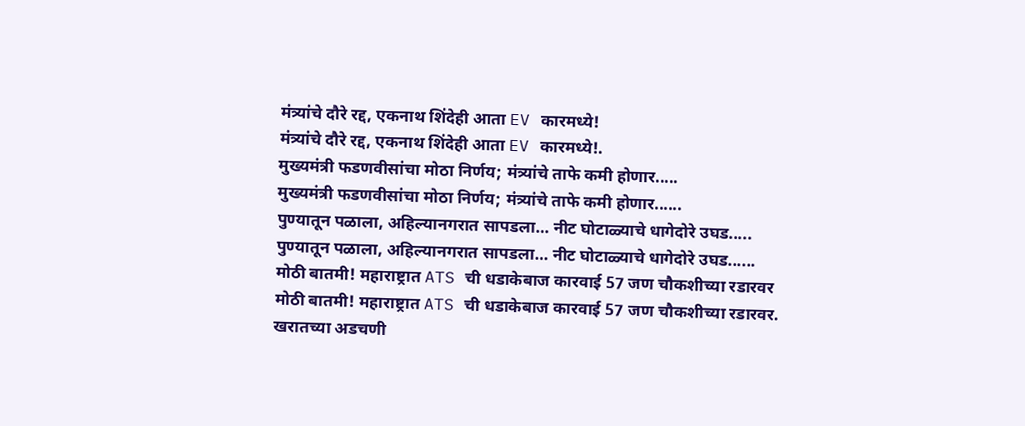मंत्र्यांचे दौरे रद्द, एकनाथ शिंदेही आता EV कारमध्ये!
मंत्र्यांचे दौरे रद्द, एकनाथ शिंदेही आता EV कारमध्ये!.
मुख्यमंत्री फडणवीसांचा मोठा निर्णय; मंत्र्यांचे ताफे कमी होणार.....
मुख्यमंत्री फडणवीसांचा मोठा निर्णय; मंत्र्यांचे ताफे कमी होणार......
पुण्यातून पळाला, अहिल्यानगरात सापडला… नीट घोटाळ्याचे धागेदोरे उघड.....
पुण्यातून पळाला, अहिल्यानगरात सापडला… नीट घोटाळ्याचे धागेदोरे उघड......
मोठी बातमी! महाराष्ट्रात ATS ची धडाकेबाज कारवाई 57 जण चौकशीच्या रडारवर
मोठी बातमी! महाराष्ट्रात ATS ची धडाकेबाज कारवाई 57 जण चौकशीच्या रडारवर.
खरातच्या अडचणी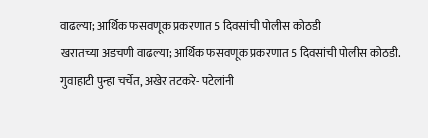वाढल्या; आर्थिक फसवणूक प्रकरणात 5 दिवसांची पोलीस कोठडी
खरातच्या अडचणी वाढल्या; आर्थिक फसवणूक प्रकरणात 5 दिवसांची पोलीस कोठडी.
गुवाहाटी पुन्हा चर्चेत, अखेर तटकरे- पटेलांनी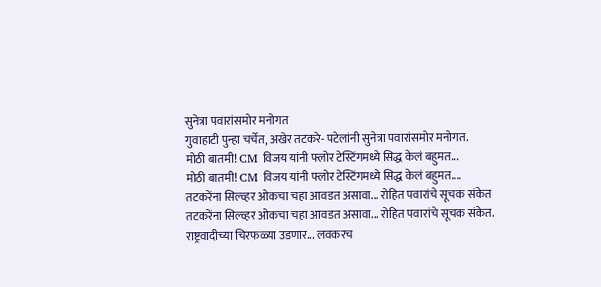सुनेत्रा पवारांसमोर मनोगत
गुवाहाटी पुन्हा चर्चेत, अखेर तटकरे- पटेलांनी सुनेत्रा पवारांसमोर मनोगत.
मोठी बातमी! CM विजय यांनी फ्लोर टेस्टिंगमध्ये सिद्ध केलं बहुमत...
मोठी बातमी! CM विजय यांनी फ्लोर टेस्टिंगमध्ये सिद्ध केलं बहुमत....
तटकरेंना सिल्व्हर ओकचा चहा आवडत असावा... रोहित पवारांचे सूचक संकेत
तटकरेंना सिल्व्हर ओकचा चहा आवडत असावा... रोहित पवारांचे सूचक संकेत.
राष्ट्रवादीच्या चिरफळ्या उडणार... लवकरच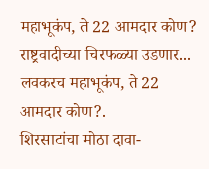महाभूकंप, ते 22 आमदार कोण?
राष्ट्रवादीच्या चिरफळ्या उडणार... लवकरच महाभूकंप, ते 22 आमदार कोण?.
शिरसाटांचा मोठा दावा-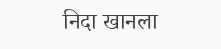निदा खानला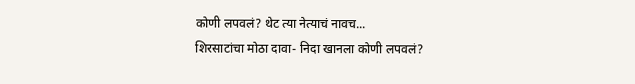कोणी लपवलं? थेट त्या नेत्याचं नावच...
शिरसाटांचा मोठा दावा- निदा खानला कोणी लपवलं?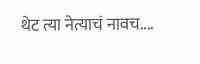थेट त्या नेत्याचं नावच....